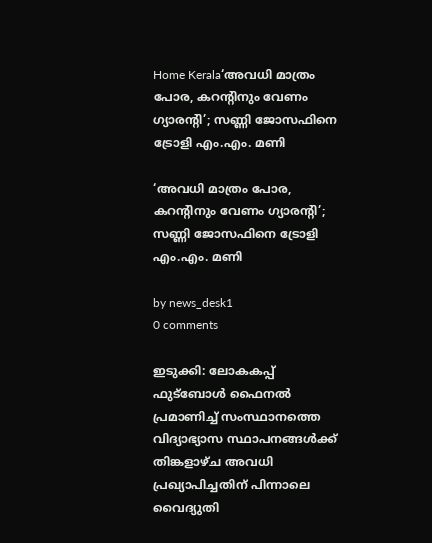Home Kerala‘അവധി മാത്രം പോര, കറന്റിനും വേണം ഗ്യാരന്റി’; സണ്ണി ജോസഫിനെ ട്രോളി എം.എം. മണി

‘അവധി മാത്രം പോര, കറന്റിനും വേണം ഗ്യാരന്റി’; സണ്ണി ജോസഫിനെ ട്രോളി എം.എം. മണി

by news_desk1
0 comments

ഇടുക്കി: ലോകകപ്പ് ഫുട്ബോൾ ഫൈനൽ പ്രമാണിച്ച് സംസ്ഥാനത്തെ വിദ്യാഭ്യാസ സ്ഥാപനങ്ങൾക്ക് തിങ്കളാഴ്ച അവധി പ്രഖ്യാപിച്ചതിന് പിന്നാലെ വൈദ്യുതി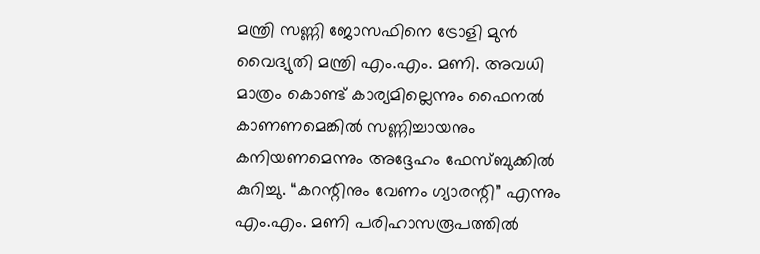മന്ത്രി സണ്ണി ജോസഫിനെ ട്രോളി മുൻ വൈദ്യുതി മന്ത്രി എം.എം. മണി. അവധി മാത്രം കൊണ്ട് കാര്യമില്ലെന്നും ഫൈനൽ കാണണമെങ്കിൽ സണ്ണിച്ചായനും കനിയണമെന്നും അദ്ദേഹം ഫേസ്ബുക്കിൽ കുറിച്ചു. “കറന്റിനും വേണം ഗ്യാരന്റി” എന്നും എം.എം. മണി പരിഹാസരൂപത്തിൽ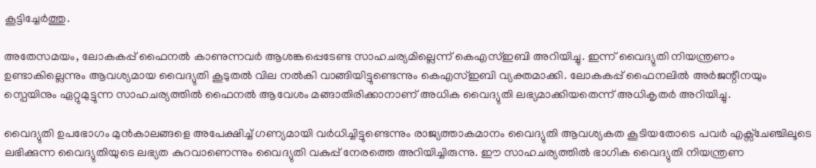കൂട്ടിച്ചേർത്തു.

അതേസമയം, ലോകകപ്പ് ഫൈനൽ കാണുന്നവർ ആശങ്കപ്പെടേണ്ട സാഹചര്യമില്ലെന്ന് കെഎസ്ഇബി അറിയിച്ചു. ഇന്ന് വൈദ്യുതി നിയന്ത്രണം ഉണ്ടാകില്ലെന്നും ആവശ്യമായ വൈദ്യുതി കൂടുതൽ വില നൽകി വാങ്ങിയിട്ടുണ്ടെന്നും കെഎസ്ഇബി വ്യക്തമാക്കി. ലോകകപ്പ് ഫൈനലിൽ അർജന്റീനയും സ്പെയിനും ഏറ്റുമുട്ടുന്ന സാഹചര്യത്തിൽ ഫൈനൽ ആവേശം മങ്ങാതിരിക്കാനാണ് അധിക വൈദ്യുതി ലഭ്യമാക്കിയതെന്ന് അധികൃതർ അറിയിച്ചു.

വൈദ്യുതി ഉപഭോഗം മുൻകാലങ്ങളെ അപേക്ഷിച്ച് ഗണ്യമായി വർധിച്ചിട്ടുണ്ടെന്നും രാജ്യത്താകമാനം വൈദ്യുതി ആവശ്യകത കൂടിയതോടെ പവർ എക്സ്ചേഞ്ചിലൂടെ ലഭിക്കുന്ന വൈദ്യുതിയുടെ ലഭ്യത കുറവാണെന്നും വൈദ്യുതി വകുപ്പ് നേരത്തെ അറിയിച്ചിരുന്നു. ഈ സാഹചര്യത്തിൽ ഭാഗിക വൈദ്യുതി നിയന്ത്രണ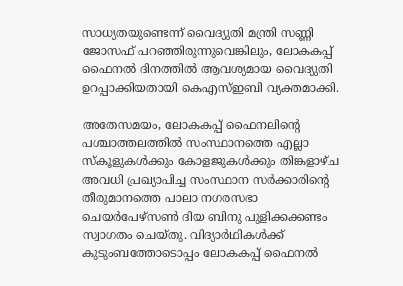സാധ്യതയുണ്ടെന്ന് വൈദ്യുതി മന്ത്രി സണ്ണി ജോസഫ് പറഞ്ഞിരുന്നുവെങ്കിലും, ലോകകപ്പ് ഫൈനൽ ദിനത്തിൽ ആവശ്യമായ വൈദ്യുതി ഉറപ്പാക്കിയതായി കെഎസ്ഇബി വ്യക്തമാക്കി.

അതേസമയം, ലോകകപ്പ് ഫൈനലിന്റെ പശ്ചാത്തലത്തിൽ സംസ്ഥാനത്തെ എല്ലാ സ്കൂളുകൾക്കും കോളജുകൾക്കും തിങ്കളാഴ്ച അവധി പ്രഖ്യാപിച്ച സംസ്ഥാന സർക്കാരിന്റെ തീരുമാനത്തെ പാലാ നഗരസഭാ ചെയർപേഴ്സൺ ദിയ ബിനു പുളിക്കക്കണ്ടം സ്വാഗതം ചെയ്തു. വിദ്യാർഥികൾക്ക് കുടുംബത്തോടൊപ്പം ലോകകപ്പ് ഫൈനൽ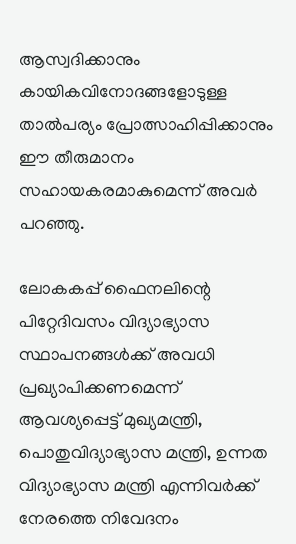ആസ്വദിക്കാനും കായികവിനോദങ്ങളോടുള്ള താൽപര്യം പ്രോത്സാഹിപ്പിക്കാനും ഈ തീരുമാനം സഹായകരമാകുമെന്ന് അവർ പറഞ്ഞു.

ലോകകപ്പ് ഫൈനലിന്റെ പിറ്റേദിവസം വിദ്യാഭ്യാസ സ്ഥാപനങ്ങൾക്ക് അവധി പ്രഖ്യാപിക്കണമെന്ന് ആവശ്യപ്പെട്ട് മുഖ്യമന്ത്രി, പൊതുവിദ്യാഭ്യാസ മന്ത്രി, ഉന്നത വിദ്യാഭ്യാസ മന്ത്രി എന്നിവർക്ക് നേരത്തെ നിവേദനം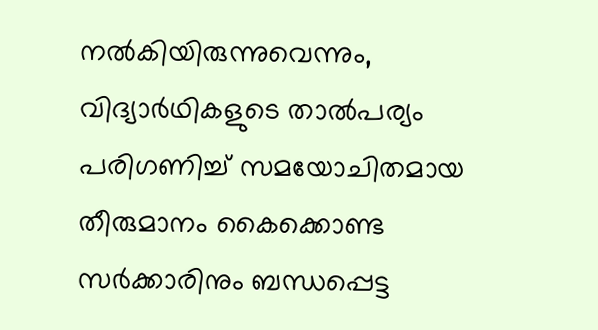നൽകിയിരുന്നുവെന്നും, വിദ്യാർഥികളുടെ താൽപര്യം പരിഗണിച്ച് സമയോചിതമായ തീരുമാനം കൈക്കൊണ്ട സർക്കാരിനും ബന്ധപ്പെട്ട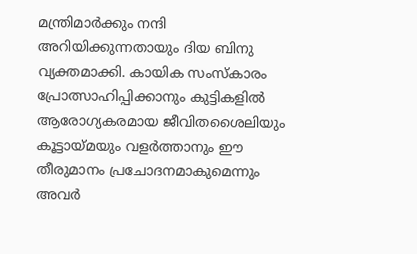മന്ത്രിമാർക്കും നന്ദി അറിയിക്കുന്നതായും ദിയ ബിനു വ്യക്തമാക്കി. കായിക സംസ്കാരം പ്രോത്സാഹിപ്പിക്കാനും കുട്ടികളിൽ ആരോഗ്യകരമായ ജീവിതശൈലിയും കൂട്ടായ്മയും വളർത്താനും ഈ തീരുമാനം പ്രചോദനമാകുമെന്നും അവർ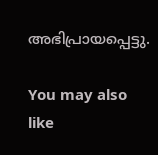അഭിപ്രായപ്പെട്ടു.

You may also like